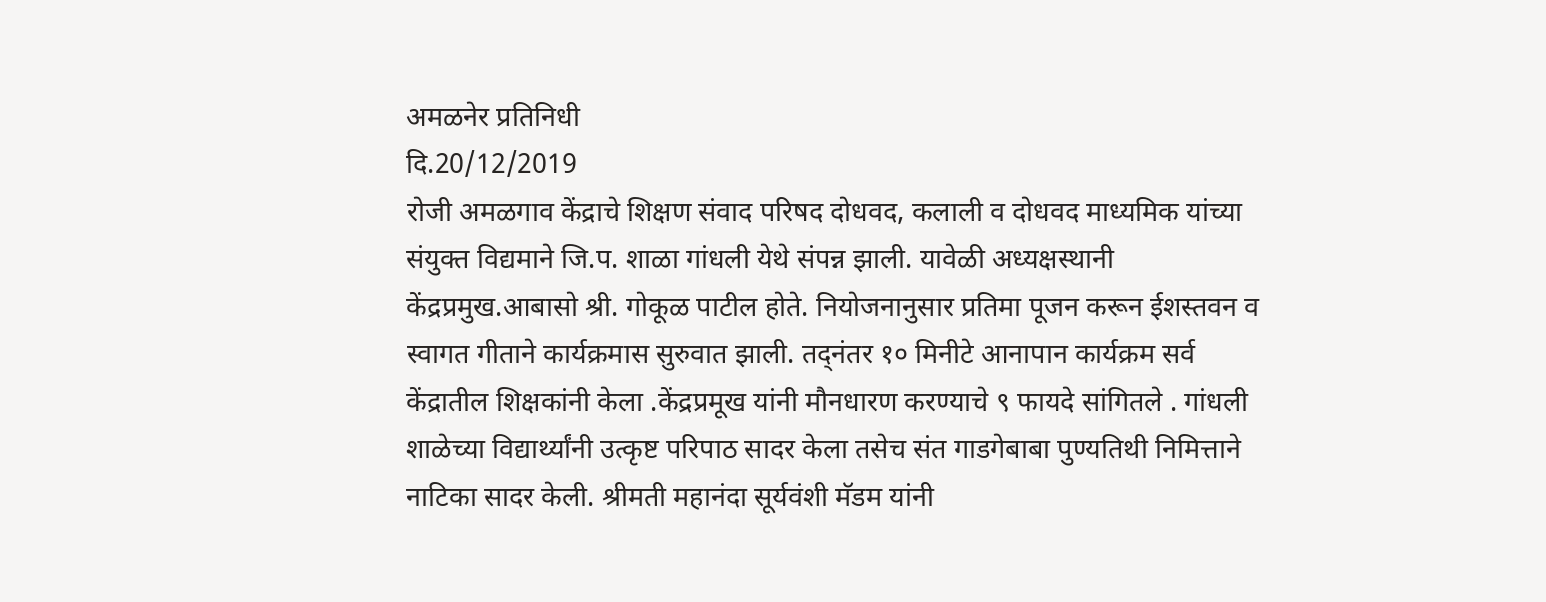अमळनेर प्रतिनिधी
दि.20/12/2019
रोजी अमळगाव केंद्राचे शिक्षण संवाद परिषद दोधवद, कलाली व दोधवद माध्यमिक यांच्या संयुक्त विद्यमाने जि.प. शाळा गांधली येथे संपन्न झाली. यावेळी अध्यक्षस्थानी केंद्रप्रमुख.आबासो श्री. गोकूळ पाटील होते. नियोजनानुसार प्रतिमा पूजन करून ईशस्तवन व स्वागत गीताने कार्यक्रमास सुरुवात झाली. तद्नंतर १० मिनीटे आनापान कार्यक्रम सर्व केंद्रातील शिक्षकांनी केला .केंद्रप्रमूख यांनी मौनधारण करण्याचे ९ फायदे सांगितले . गांधली शाळेच्या विद्यार्थ्यांनी उत्कृष्ट परिपाठ सादर केला तसेच संत गाडगेबाबा पुण्यतिथी निमित्ताने नाटिका सादर केली. श्रीमती महानंदा सूर्यवंशी मॅडम यांनी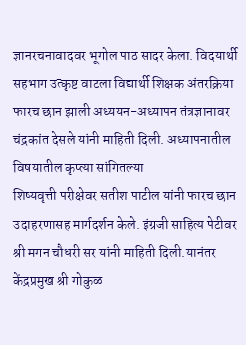ज्ञानरचनावादवर भूगोल पाठ सादर केला. विदयार्थी सहभाग उत्कृष्ट वाटला विद्यार्थी शिक्षक अंतरक्रिया फारच छान झाली अध्ययन-अध्यापन तंत्रज्ञानावर चंद्रकांत देसले यांनी माहिती दिली. अध्यापनातील विषयातील कृप्त्या सांगितल्या
शिष्यवृत्ती परीक्षेवर सतीश पाटील यांनी फारच छान उदाहरणासह मार्गदर्शन केले. इंग्रजी साहित्य पेटीवर श्री मगन चौधरी सर यांनी माहिती दिली.यानंतर केंद्रप्रमुख श्री गोकुळ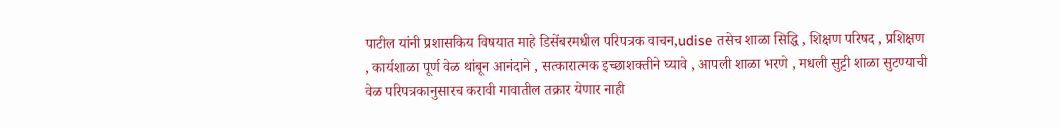पाटील यांनी प्रशासकिय विषयात माहे डिसेंबरमधील परिपत्रक वाचन,udise तसेच शाळा सिद्धि , शिक्षण परिषद , प्रशिक्षण , कार्यशाळा पूर्ण वेळ थांबून आनंदाने , सत्कारात्मक इच्छाशक्तीने घ्यावे , आपली शाळा भरणे , मधली सुट्टी शाळा सुटण्याची वेळ परिपत्रकानुसारच करावी गावातील तक्रार येणार नाही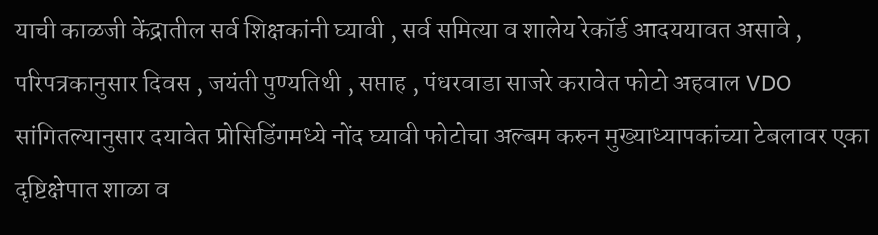याची काळजी केंद्रातील सर्व शिक्षकांनी घ्यावी , सर्व समित्या व शालेय रेकॉर्ड आदययावत असावे , परिपत्रकानुसार दिवस , जयंती पुण्यतिथी , सप्ताह , पंधरवाडा साजरे करावेत फोटो अहवाल VDO सांगितल्यानुसार दयावेत प्रोसिडिंगमध्ये नोंद घ्यावी फोटोचा अल्बम करुन मुख्याध्यापकांच्या टेबलावर एका दृष्टिक्षेपात शाळा व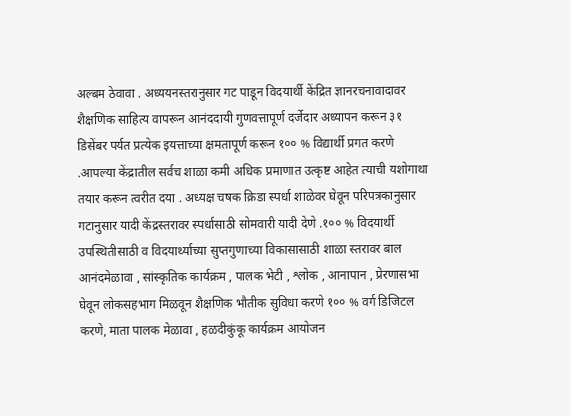अल्बम ठेवावा . अध्ययनस्तरानुसार गट पाडून विदयार्थी केंद्रित ज्ञानरचनावादावर शैक्षणिक साहित्य वापरून आनंददायी गुणवत्तापूर्ण दर्जेदार अध्यापन करून ३१ डिसेंबर पर्यत प्रत्येक इयत्ताच्या क्षमतापूर्ण करून १०० % विद्यार्थी प्रगत करणे .आपल्या केंद्रातील सर्वच शाळा कमी अधिक प्रमाणात उत्कृष्ट आहेत त्याची यशोगाथा तयार करून त्वरीत दया . अध्यक्ष चषक क्रिडा स्पर्धा शाळेवर घेवून परिपत्रकानुसार गटानुसार यादी केंद्रस्तरावर स्पर्धासाठी सोमवारी यादी देणे .१०० % विदयार्थी उपस्थितीसाठी व विदयार्थ्याच्या सुप्तगुणाच्या विकासासाठी शाळा स्तरावर बाल आनंदमेळावा , सांस्कृतिक कार्यक्रम , पालक भेटी , श्लोक , आनापान , प्रेरणासभा घेवून लोकसहभाग मिळवून शैक्षणिक भौतीक सुविधा करणे १०० % वर्ग डिजिटल करणे, माता पालक मेळावा , हळदीकुंकू कार्यक्रम आयोजन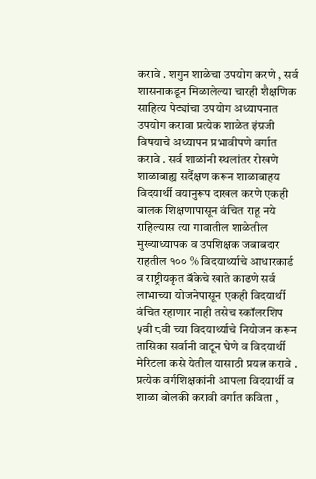करावे . शगुन शाळेचा उपयोग करणे , सर्व शासनाकडून मिळालेल्या चारही शैक्षणिक साहित्य पेट्यांचा उपयोग अध्यापनात उपयोग करावा प्रत्येक शाळेत इंग्रजी विषयाचे अध्यापन प्रभावीपणे वर्गात करावे . सर्व शाळांनी स्थलांतर रोखणे शाळाबाह्य सर्दैक्षण करून शाळाबाहय विदयार्थी वयानुरूप दाखल करणे एकही बालक शिक्षणापासून वंचित राहू नये राहिल्यास त्या गावातील शाळेतील मुख्याध्यापक व उपशिक्षक जबाबदार राहतील १०० % विदयार्थ्याचे आधारकार्ड व राष्ट्रीयकृत बॅकेचे खाते काढणे सर्व लाभाच्या योजनेपासून एकही विदयार्थी वंचित रहाणार नाही तसेच स्कॉलरशिप ५वी ८वी च्या विदयार्थ्याचे नियोजन करून तासिका सर्वानी वाटून घेणे व विदयार्थी मेरिटला कसे येतील यासाठी प्रयत्न करावे . प्रत्येक वर्गशिक्षकांनी आपला विदयार्थी व शाळा बोलकी करावी वर्गात कविता ,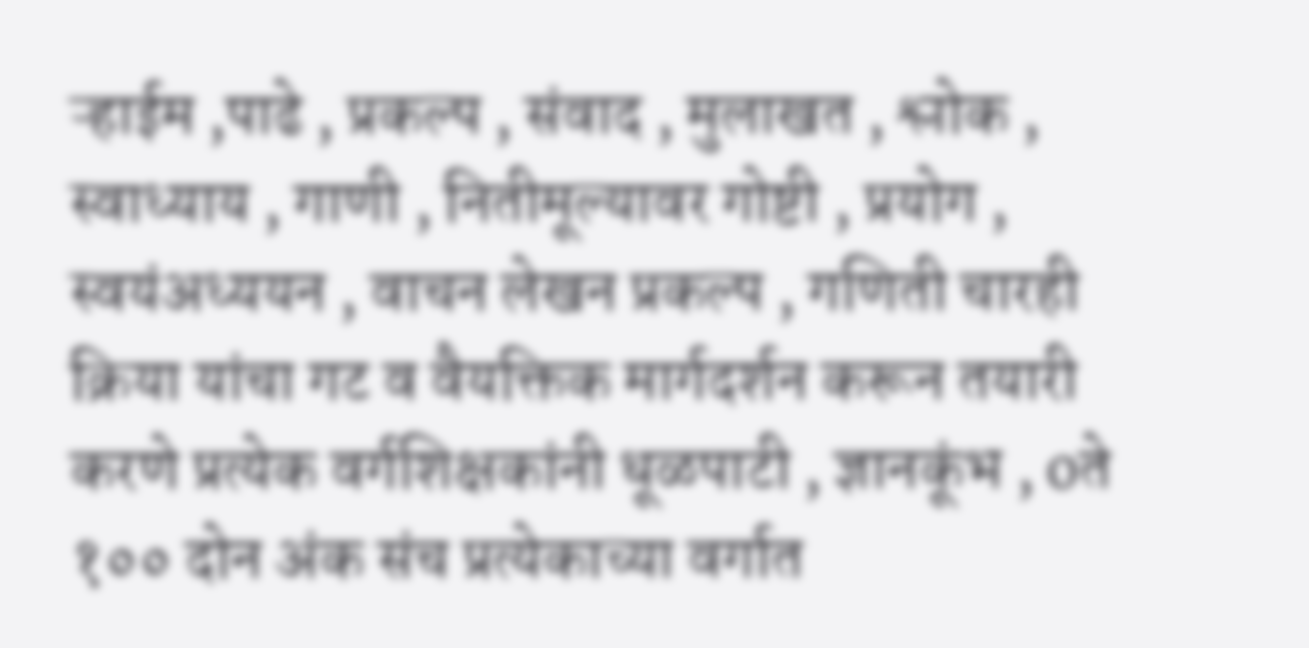ऱ्हाईम ,पाढे , प्रकल्प , संवाद , मुलाखत , श्लोक , स्वाध्याय , गाणी , नितीमूल्यावर गोष्टी , प्रयोग , स्वयंअध्ययन , वाचन लेखन प्रकल्प , गणिती चारही क्रिया यांचा गट व वैयक्तिक मार्गदर्शन करून तयारी करणे प्रत्येक वर्गशिक्षकांनी धूळपाटी , ज्ञानकूंभ , oते १०० दोन अंक संच प्रत्येकाच्या वर्गात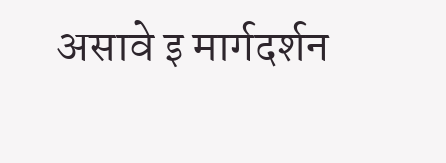असावे इ मार्गदर्शन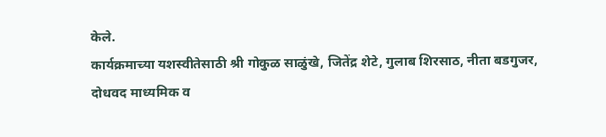केले.
कार्यक्रमाच्या यशस्वीतेसाठी श्री गोकुळ साळुंखे, जितेंद्र शेटे, गुलाब शिरसाठ, नीता बडगुजर, दोधवद माध्यमिक व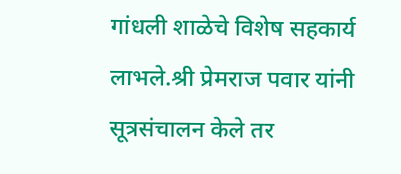गांधली शाळेचे विशेष सहकार्य लाभले.श्री प्रेमराज पवार यांनी सूत्रसंचालन केले तर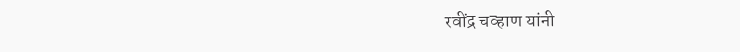रवींद्र चव्हाण यांनी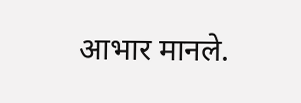आभार मानले.